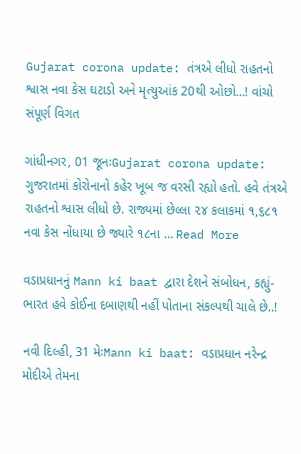Gujarat corona update: તંત્રએ લીધો રાહતનો શ્વાસ નવા કેસ ઘટાડો અને મૃત્યુઆંક 20થી ઓછો…! વાંચો સંપૂર્ણ વિગત

ગાંધીનગર, 01 જૂનઃGujarat corona update: ગુજરાતમાં કોરોનાનો કહેર ખૂબ જ વરસી રહ્યો હતો. હવે તંત્રએ રાહતનો શ્વાસ લીધો છે. રાજ્યમાં છેલ્લા ૨૪ કલાકમાં ૧,૬૮૧ નવા કેસ નોંધાયા છે જ્યારે ૧૮ના … Read More

વડાપ્રધાનનું Mann ki baat દ્વારા દેશને સંબોધન, કહ્યું- ભારત હવે કોઈના દબાણથી નહીં પોતાના સંકલ્પથી ચાલે છે..!

નવી દિલ્હી, 31 મેઃMann ki baat: વડાપ્રધાન નરેન્દ્ર મોદીએ તેમના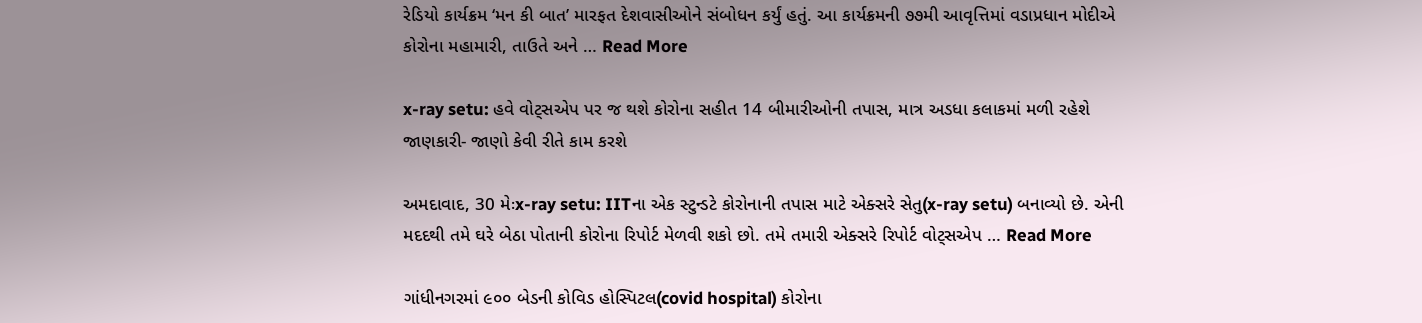રેડિયો કાર્યક્રમ ‘મન કી બાત’ મારફત દેશવાસીઓને સંબોધન કર્યું હતું. આ કાર્યક્રમની ૭૭મી આવૃત્તિમાં વડાપ્રધાન મોદીએ કોરોના મહામારી, તાઉતે અને … Read More

x-ray setu: હવે વોટ્સએપ પર જ થશે કોરોના સહીત 14 બીમારીઓની તપાસ, માત્ર અડધા કલાકમાં મળી રહેશે જાણકારી- જાણો કેવી રીતે કામ કરશે

અમદાવાદ, 30 મેઃx-ray setu: IITના એક સ્ટુન્ડટે કોરોનાની તપાસ માટે એક્સરે સેતુ(x-ray setu) બનાવ્યો છે. એની મદદથી તમે ઘરે બેઠા પોતાની કોરોના રિપોર્ટ મેળવી શકો છો. તમે તમારી એક્સરે રિપોર્ટ વોટ્સએપ … Read More

ગાંધીનગરમાં ૯૦૦ બેડની કોવિડ હોસ્પિટલ(covid hospital) કોરોના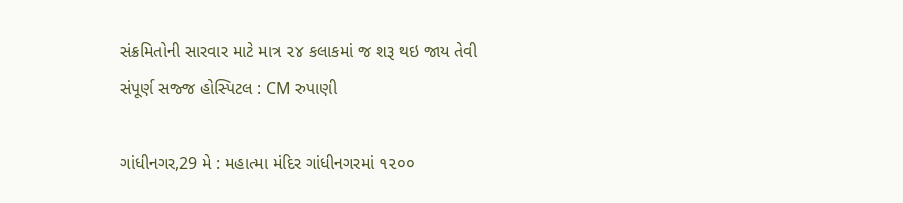સંક્રમિતોની સારવાર માટે માત્ર ૨૪ કલાકમાં જ શરૂ થઇ જાય તેવી સંપૂર્ણ સજ્જ હોસ્પિટલ : CM રુપાણી

ગાંધીનગર,29 મે : મહાત્મા મંદિર ગાંધીનગરમાં ૧૨૦૦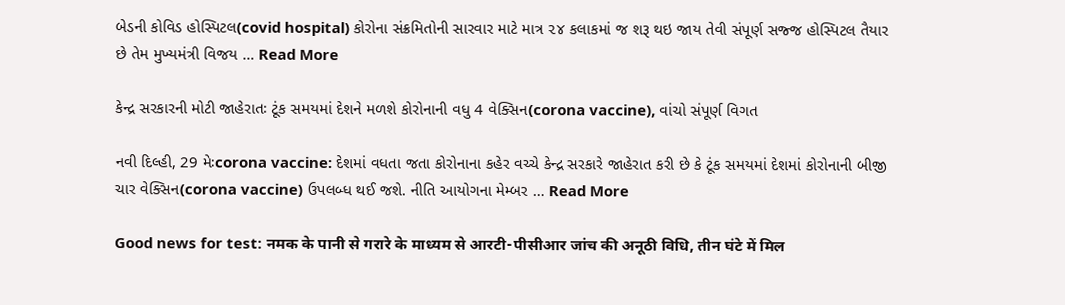બેડની કોવિડ હોસ્પિટલ(covid hospital) કોરોના સંક્રમિતોની સારવાર માટે માત્ર ૨૪ કલાકમાં જ શરૂ થઇ જાય તેવી સંપૂર્ણ સજ્જ હોસ્પિટલ તૈયાર છે તેમ મુખ્યમંત્રી વિજય … Read More

કેન્દ્ર સરકારની મોટી જાહેરાતઃ ટૂંક સમયમાં દેશને મળશે કોરોનાની વધુ 4 વેક્સિન(corona vaccine), વાંચો સંપૂર્ણ વિગત

નવી દિલ્હી, 29 મેઃcorona vaccine: દેશમાં વધતા જતા કોરોનાના કહેર વચ્ચે કેન્દ્ર સરકારે જાહેરાત કરી છે કે ટૂંક સમયમાં દેશમાં કોરોનાની બીજી ચાર વેક્સિન(corona vaccine) ઉપલબ્ધ થઈ જશે. નીતિ આયોગના મેમ્બર … Read More

Good news for test: नमक के पानी से गरारे के माध्यम से आरटी-पीसीआर जांच की अनूठी विधि, तीन घंटे में मिल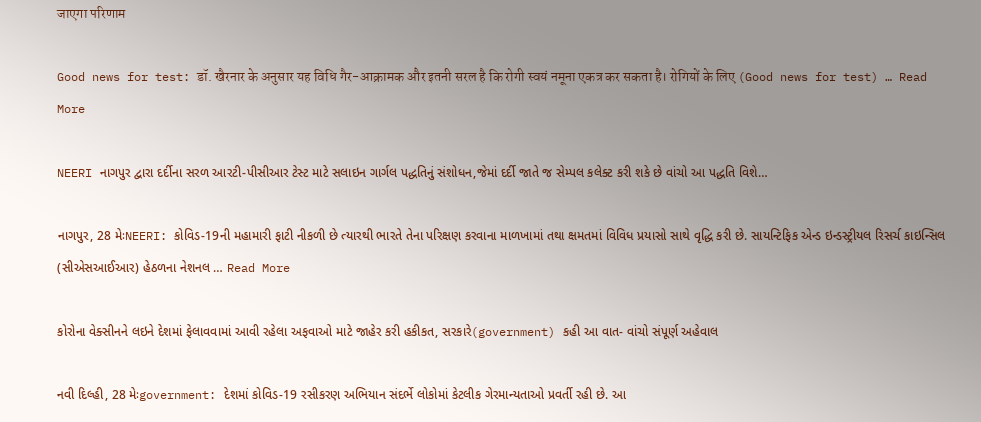जाएगा परिणाम

Good news for test: डॉ. खैरनार के अनुसार यह विधि गैर-आक्रामक और इतनी सरल है कि रोगी स्वयं नमूना एकत्र कर सकता है। रोगियों के लिए (Good news for test) … Read More

NEERI નાગપુર દ્વારા દર્દીના સરળ આરટી-પીસીઆર ટેસ્ટ માટે સલાઇન ગાર્ગલ પદ્ધતિનું સંશોધન,જેમાં દર્દી જાતે જ સેમ્પલ કલેક્ટ કરી શકે છે વાંચો આ પદ્ધતિ વિશે…

નાગપુર, 28 મેઃNEERI: કોવિડ-19ની મહામારી ફાટી નીકળી છે ત્યારથી ભારતે તેના પરિક્ષણ કરવાના માળખામાં તથા ક્ષમતમાં વિવિધ પ્રયાસો સાથે વૃદ્ધિ કરી છે. સાયન્ટિફિક એન્ડ ઇન્ડસ્ટ્રીયલ રિસર્ચ કાઇન્સિલ (સીએસઆઈઆર) હેઠળના નેશનલ … Read More

કોરોના વેક્સીનને લઇને દેશમાં ફેલાવવામાં આવી રહેલા અફવાઓ માટે જાહેર કરી હકીકત, સરકારે(government) કહી આ વાત- વાંચો સંપૂર્ણ અહેવાલ

નવી દિલ્હી, 28 મેઃgovernment: દેશમાં કોવિડ-19 રસીકરણ અભિયાન સંદર્ભે લોકોમાં કેટલીક ગેરમાન્યતાઓ પ્રવર્તી રહી છે. આ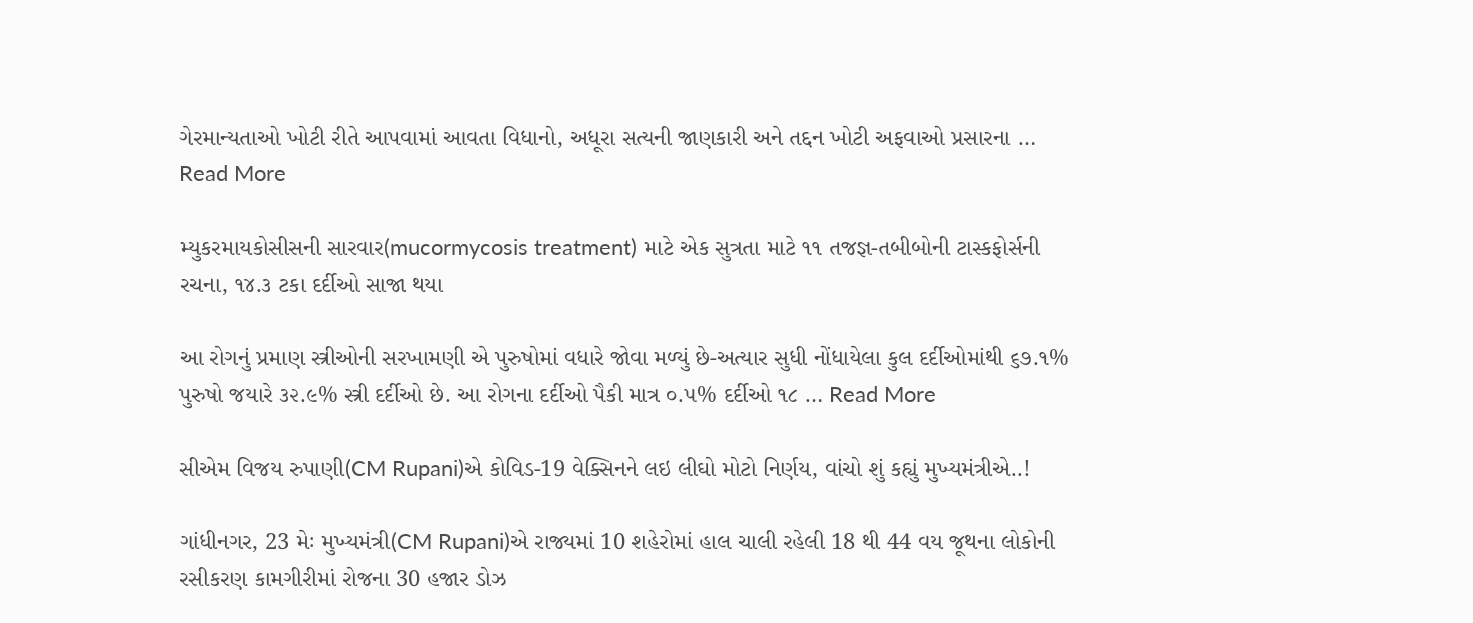ગેરમાન્યતાઓ ખોટી રીતે આપવામાં આવતા વિધાનો, અધૂરા સત્યની જાણકારી અને તદ્દન ખોટી અફવાઓ પ્રસારના … Read More

મ્યુકરમાયકોસીસની સારવાર(mucormycosis treatment) માટે એક સુત્રતા માટે ૧૧ તજજ્ઞ-તબીબોની ટાસ્કફોર્સની રચના, ૧૪.૩ ટકા દર્દીઓ સાજા થયા

આ રોગનું પ્રમાણ સ્ત્રીઓની સરખામણી એ પુરુષોમાં વધારે જોવા મળ્યું છે-અત્યાર સુધી નોંધાયેલા કુલ દર્દીઓમાંથી ૬૭.૧% પુરુષો જયારે ૩૨.૯% સ્ત્રી દર્દીઓ છે. આ રોગના દર્દીઓ પૈકી માત્ર ૦.૫% દર્દીઓ ૧૮ … Read More

સીએમ વિજય રુપાણી(CM Rupani)એ કોવિડ-19 વેક્સિનને લઇ લીઘો મોટો નિર્ણય, વાંચો શું કહ્યું મુખ્યમંત્રીએ..!

ગાંધીનગર, 23 મેઃ મુખ્યમંત્રી(CM Rupani)એ રાજ્યમાં 10 શહેરોમાં હાલ ચાલી રહેલી 18 થી 44 વય જૂથના લોકોની રસીકરણ કામગીરીમાં રોજના 30 હજાર ડોઝ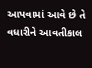આપવામાં આવે છે તે વધારીને આવતીકાલ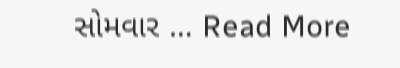સોમવાર … Read More